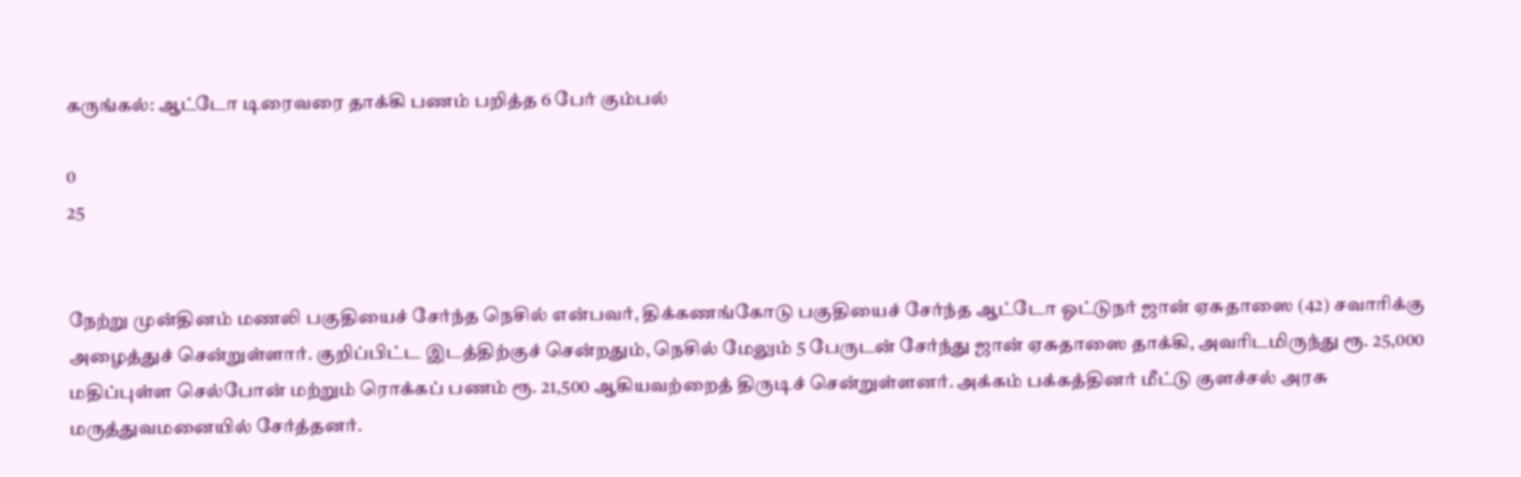கருங்கல்: ஆட்டோ டிரைவரை தாக்கி பணம் பறித்த 6 பேர் கும்பல்

0
25


நேற்று முன்தினம் மணலி பகுதியைச் சேர்ந்த நெசில் என்பவர், திக்கணங்கோடு பகுதியைச் சேர்ந்த ஆட்டோ ஓட்டுநர் ஜான் ஏசுதாஸை (42) சவாரிக்கு அழைத்துச் சென்றுள்ளார். குறிப்பிட்ட இடத்திற்குச் சென்றதும், நெசில் மேலும் 5 பேருடன் சேர்ந்து ஜான் ஏசுதாஸை தாக்கி, அவரிடமிருந்து ரூ. 25,000 மதிப்புள்ள செல்போன் மற்றும் ரொக்கப் பணம் ரூ. 21,500 ஆகியவற்றைத் திருடிச் சென்றுள்ளனர். அக்கம் பக்கத்தினர் மீட்டு குளச்சல் அரசு மருத்துவமனையில் சேர்த்தனர்.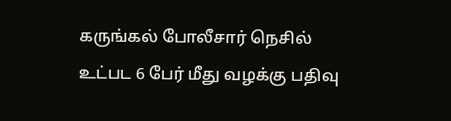கருங்கல் போலீசார் நெசில் உட்பட 6 பேர் மீது வழக்கு பதிவு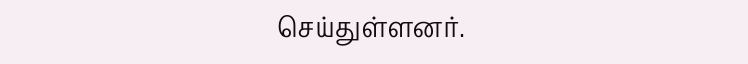செய்துள்ளனர்.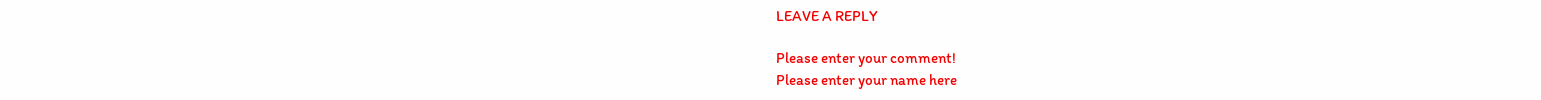LEAVE A REPLY

Please enter your comment!
Please enter your name here